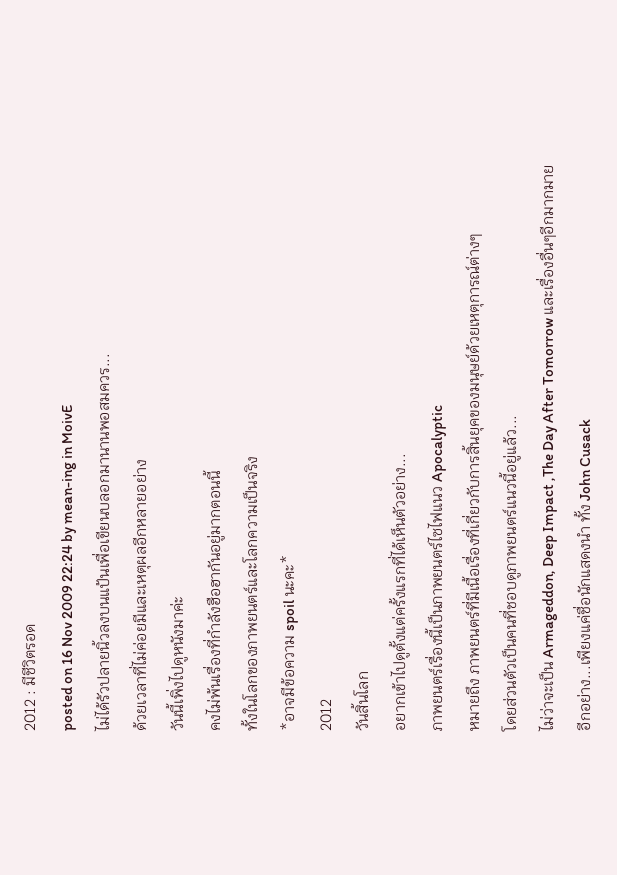2012 : มีชีวิตรอด
posted on 16 Nov 2009 22:24 by mean-ing in MoivE
ไม่ได้รัวปลายนิ้วลงบนแป้นเพื่อเขียนบลอกมานานพอสมควร...
ด้วยเวลาที่ไม่ค่อยมีและเหตุผลอีกหลายอย่าง
วันนี้เพิ่งไปดูหนังมาค่ะ
คงไม่พ้นเรื่องที่กำลังฮือฮากันอยู่มากตอนนี้
ทั้งในโลกของภาพยนตร์และโลกความเป็นจริง
*อาจมีข้อความ spoil นะคะ*
2012
วันสิ้นโลก
อยากเข้าไปดูตั้งแต่ครั้งแรกที่ได้เห็นตัวอย่าง...
ภาพยนตร์เรื่องนี้เป็นภาพยนตร์ไซไฟแนว Apocalyptic
หมายถึง ภาพยนตร์ที่มีเนื้อเรื่องที่เกี่ยวกับการสิ้นยุคของมนุษย์ด้วยเหตุการณ์ต่างๆ
โดยส่วนตัวเป็นคนที่ชอบดูภาพยนตร์แนวนี้อยู่แล้ว...
ไม่ว่าจะเป็น Armageddon, Deep Impact ,The Day After Tomorrow และเรื่องอื่นๆอีกมากมาย
อีกอย่าง...เพียงแค่ชื่อนักแสดงนำ ทั้ง John Cusack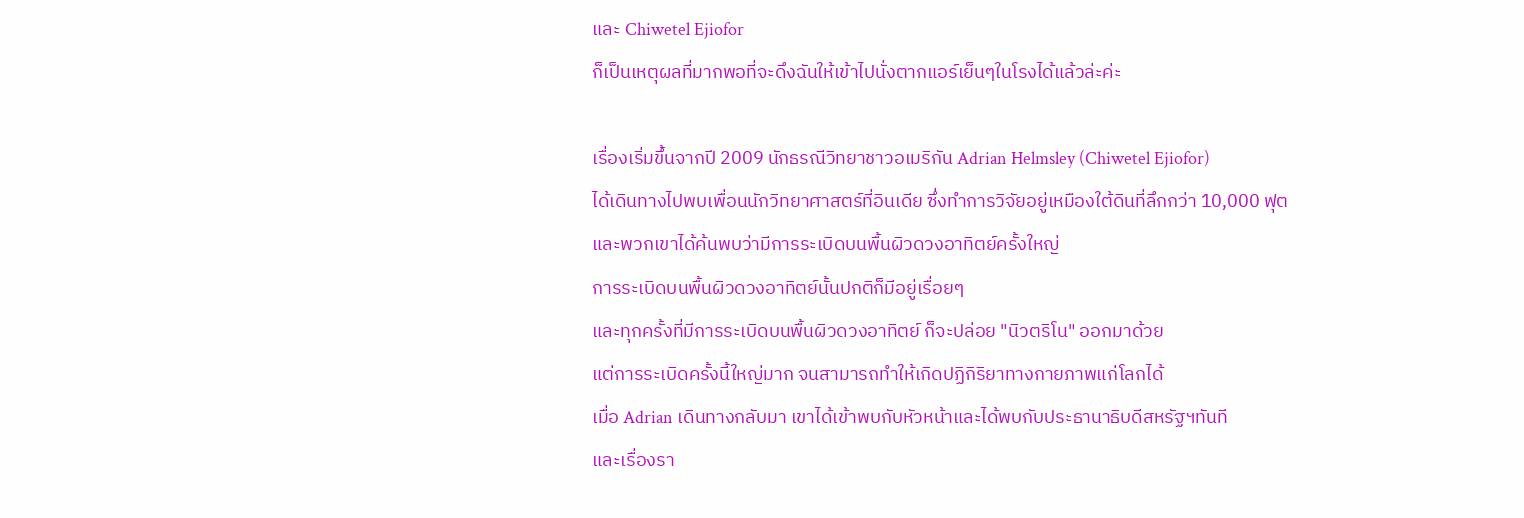และ Chiwetel Ejiofor
ก็เป็นเหตุผลที่มากพอที่จะดึงฉันให้เข้าไปนั่งตากแอร์เย็นๆในโรงได้แล้วล่ะค่ะ

เรื่องเริ่มขึ้นจากปี 2009 นักธรณีวิทยาชาวอเมริกัน Adrian Helmsley (Chiwetel Ejiofor)
ได้เดินทางไปพบเพื่อนนักวิทยาศาสตร์ที่อินเดีย ซึ่งทำการวิจัยอยู่เหมืองใต้ดินที่ลึกกว่า 10,000 ฟุต
และพวกเขาได้ค้นพบว่ามีการระเบิดบนพื้นผิวดวงอาทิตย์ครั้งใหญ่
การระเบิดบนพื้นผิวดวงอาทิตย์นั้นปกติก็มีอยู่เรื่อยๆ
และทุกครั้งที่มีการระเบิดบนพื้นผิวดวงอาทิตย์ ก็จะปล่อย "นิวตริโน" ออกมาด้วย
แต่การระเบิดครั้งนี้ใหญ่มาก จนสามารถทำให้เกิดปฏิกิริยาทางกายภาพแก่โลกได้
เมื่อ Adrian เดินทางกลับมา เขาได้เข้าพบกับหัวหน้าและได้พบกับประธานาธิบดีสหรัฐฯทันที
และเรื่องรา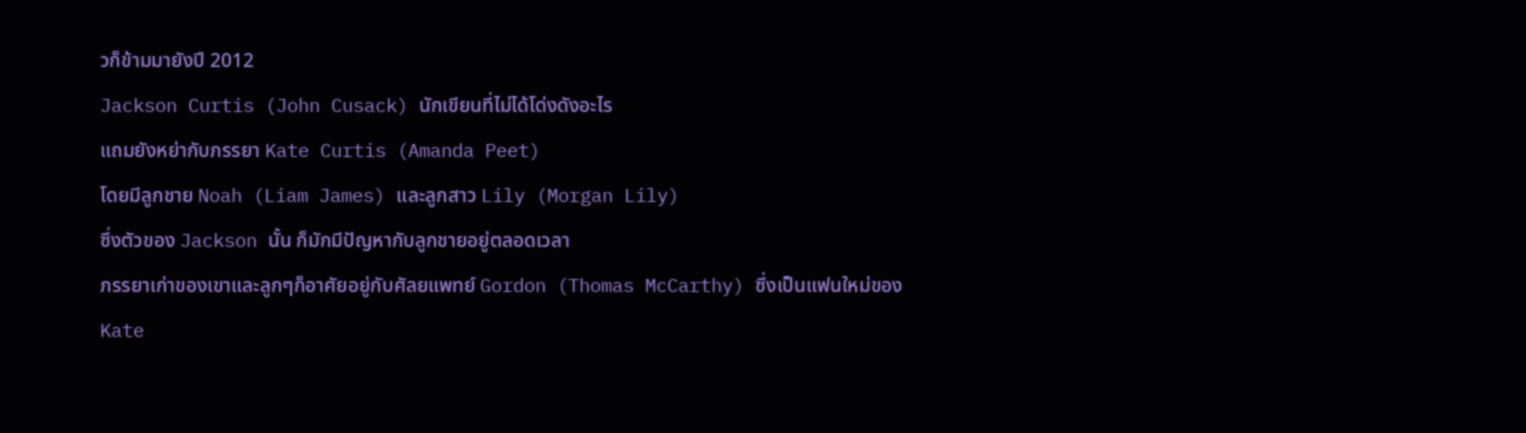วก็ข้ามมายังปี 2012
Jackson Curtis (John Cusack) นักเขียนที่ไม่ได้โด่งดังอะไร
แถมยังหย่ากับภรรยา Kate Curtis (Amanda Peet)
โดยมีลูกชาย Noah (Liam James) และลูกสาว Lily (Morgan Lily)
ซึ่งตัวของ Jackson นั้น ก็มักมีปัญหากับลูกชายอยู่ตลอดเวลา
ภรรยาเก่าของเขาและลูกๆก็อาศัยอยู่กับศัลยแพทย์ Gordon (Thomas McCarthy) ซึ่งเป็นแฟนใหม่ของ Kate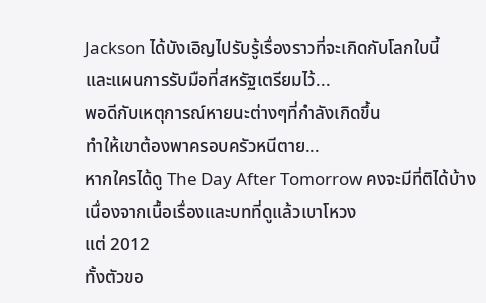Jackson ได้บังเอิญไปรับรู้เรื่องราวที่จะเกิดกับโลกใบนี้
และแผนการรับมือที่สหรัฐเตรียมไว้...
พอดีกับเหตุการณ์หายนะต่างๆที่กำลังเกิดขึ้น
ทำให้เขาต้องพาครอบครัวหนีตาย...
หากใครได้ดู The Day After Tomorrow คงจะมีที่ติได้บ้าง
เนื่องจากเนื้อเรื่องและบทที่ดูแล้วเบาโหวง
แต่ 2012
ทั้งตัวขอ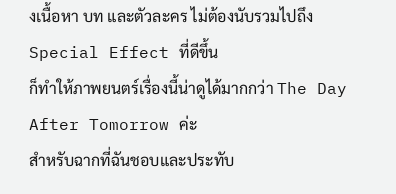งเนื้อหา บท และตัวละคร ไม่ต้องนับรวมไปถึง Special Effect ที่ดีขึ้น
ก็ทำให้ภาพยนตร์เรื่องนี้น่าดูได้มากกว่า The Day After Tomorrow ค่ะ
สำหรับฉากที่ฉันชอบและประทับ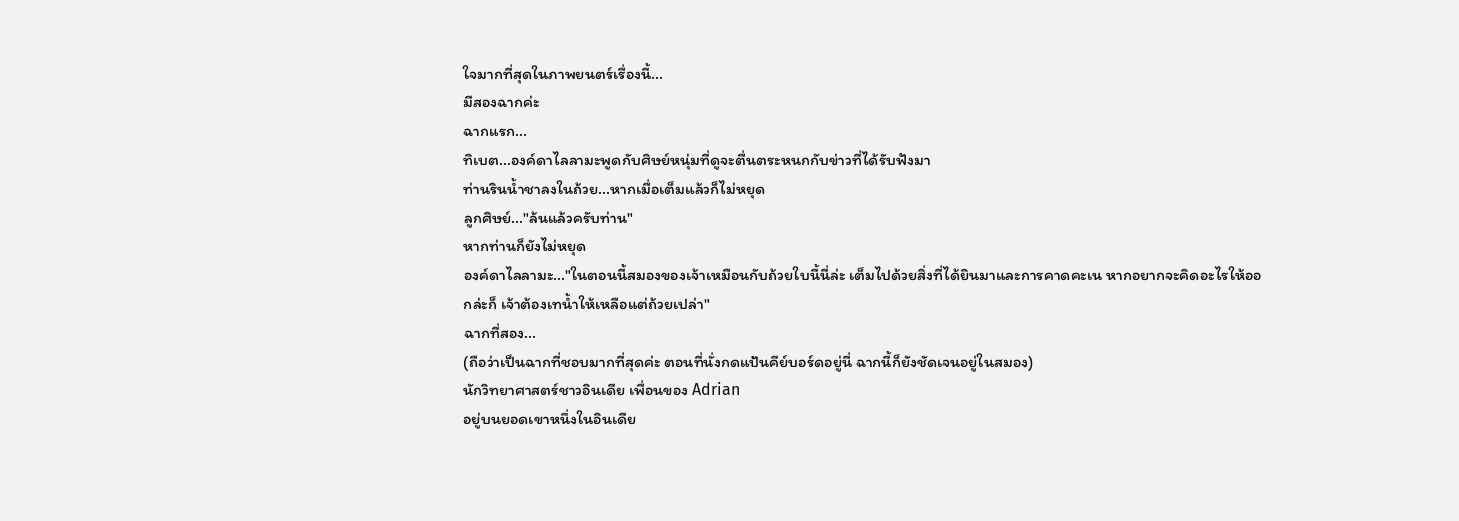ใจมากที่สุดในภาพยนตร์เรื่องนี้...
มีสองฉากค่ะ
ฉากแรก...
ทิเบต...องค์ดาไลลามะพูดกับศิษย์หนุ่มที่ดูจะตื่นตระหนกกับข่าวที่ได้รับฟังมา
ท่านรินน้ำชาลงในถ้วย...หากเมื่อเต็มแล้วก็ไม่หยุด
ลูกศิษย์..."ล้นแล้วครับท่าน"
หากท่านก็ยังไม่หยุด
องค์ดาไลลามะ..."ในตอนนี้สมองของเจ้าเหมือนกับถ้วยใบนี้นี่ล่ะ เต็มไปด้วยสิ่งที่ได้ยินมาและการคาดคะเน หากอยากจะคิดอะไรให้ออกล่ะก็ เจ้าต้องเทน้ำให้เหลือแต่ถ้วยเปล่า"
ฉากที่สอง...
(ถือว่าเป็นฉากที่ชอบมากที่สุดค่ะ ตอนที่นั่งกดแป้นคีย์บอร์ดอยู่นี่ ฉากนี้ก็ยังชัดเจนอยู่ในสมอง)
นักวิทยาศาสตร์ชาวอินเดีย เพื่อนของ Adrian
อยู่บนยอดเขาหนึ่งในอินเดีย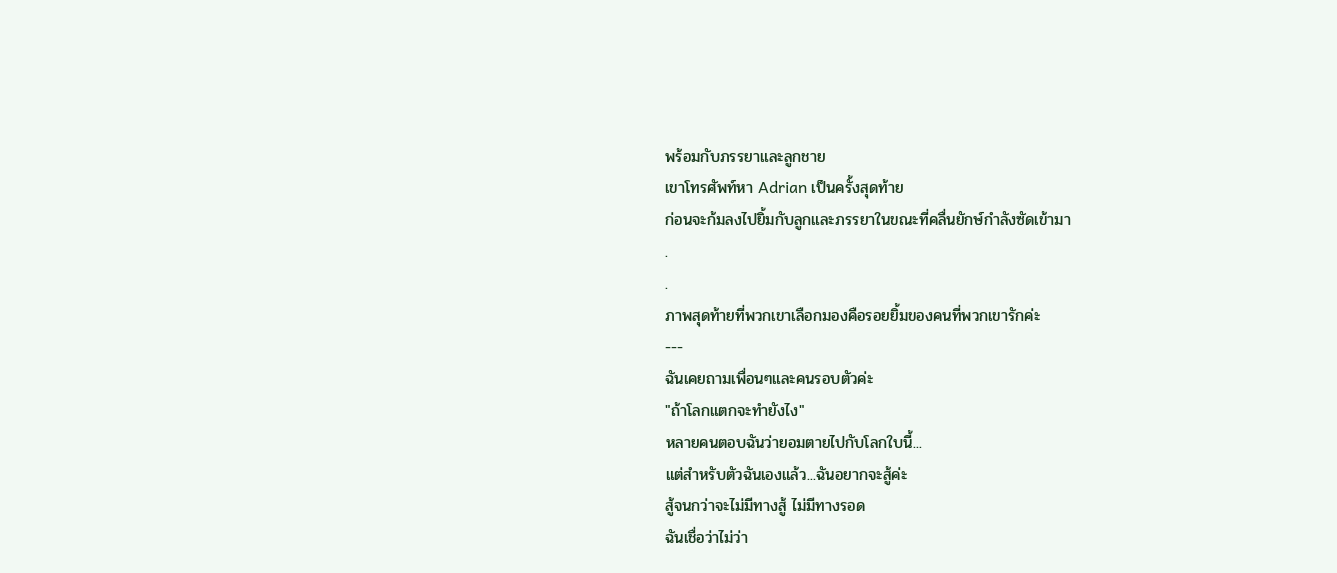พร้อมกับภรรยาและลูกชาย
เขาโทรศัพท์หา Adrian เป็นครั้งสุดท้าย
ก่อนจะก้มลงไปยิ้มกับลูกและภรรยาในขณะที่คลื่นยักษ์กำลังซัดเข้ามา
.
.
ภาพสุดท้ายที่พวกเขาเลือกมองคือรอยยิ้มของคนที่พวกเขารักค่ะ
---
ฉันเคยถามเพื่อนๆและคนรอบตัวค่ะ
"ถ้าโลกแตกจะทำยังไง"
หลายคนตอบฉันว่ายอมตายไปกับโลกใบนี้...
แต่สำหรับตัวฉันเองแล้ว...ฉันอยากจะสู้ค่ะ
สู้จนกว่าจะไม่มีทางสู้ ไม่มีทางรอด
ฉันเชื่อว่าไม่ว่า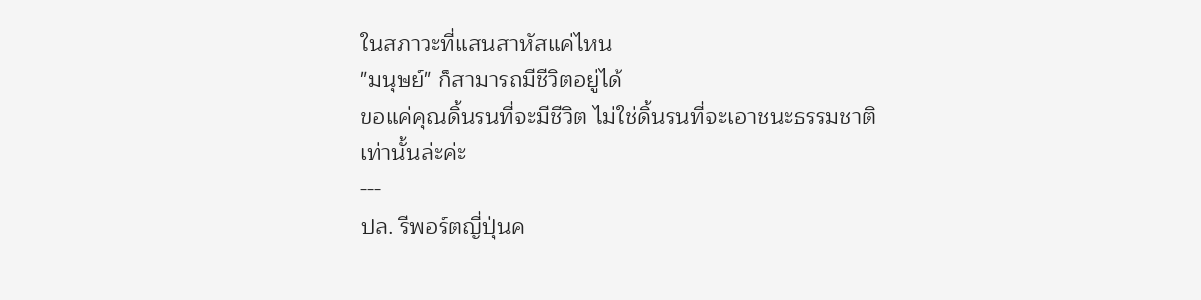ในสภาวะที่แสนสาหัสแค่ไหน
"มนุษย์" ก็สามารถมีชีวิตอยู่ได้
ขอแค่คุณดิ้นรนที่จะมีชีวิต ไม่ใช่ดิ้นรนที่จะเอาชนะธรรมชาติ
เท่านั้นล่ะค่ะ
---
ปล. รีพอร์ตญี่ปุ่นค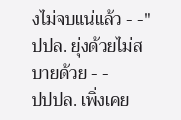งไม่จบแน่แล้ว - -"
ปปล. ยุ่งด้วยไม่สบายด้วย - -
ปปปล. เพิ่งเคย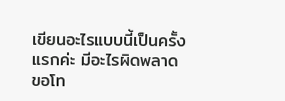เขียนอะไรแบบนี้เป็นครั้งแรกค่ะ มีอะไรผิดพลาดขอโท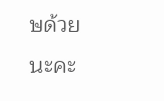ษด้วยนะคะ